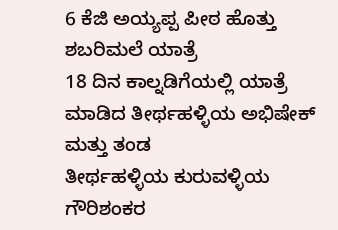6 ಕೆಜಿ ಅಯ್ಯಪ್ಪ ಪೀಠ ಹೊತ್ತು ಶಬರಿಮಲೆ ಯಾತ್ರೆ
18 ದಿನ ಕಾಲ್ನಡಿಗೆಯಲ್ಲಿ ಯಾತ್ರೆ ಮಾಡಿದ ತೀರ್ಥಹಳ್ಳಿಯ ಅಭಿಷೇಕ್ ಮತ್ತು ತಂಡ
ತೀರ್ಥಹಳ್ಳಿಯ ಕುರುವಳ್ಳಿಯ ಗೌರಿಶಂಕರ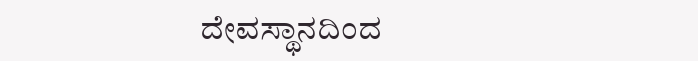ದೇವಸ್ಥಾನದಿಂದ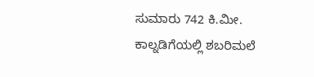ಸುಮಾರು 742 ಕಿ.ಮೀ. ಕಾಲ್ನಡಿಗೆಯಲ್ಲಿ ಶಬರಿಮಲೆ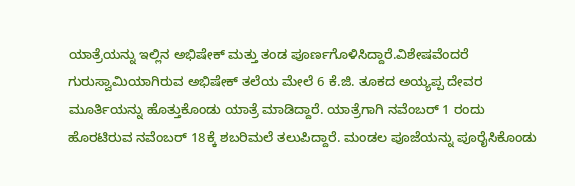ಯಾತ್ರೆಯನ್ನು ಇಲ್ಲಿನ ಅಭಿಷೇಕ್ ಮತ್ತು ತಂಡ ಪೂರ್ಣಗೊಳಿಸಿದ್ದಾರೆ.ವಿಶೇಷವೆಂದರೆ ಗುರುಸ್ವಾಮಿಯಾಗಿರುವ ಅಭಿಷೇಕ್ ತಲೆಯ ಮೇಲೆ 6 ಕೆ.ಜಿ. ತೂಕದ ಅಯ್ಯಪ್ಪ ದೇವರ ಮೂರ್ತಿಯನ್ನು ಹೊತ್ತುಕೊಂಡು ಯಾತ್ರೆ ಮಾಡಿದ್ದಾರೆ. ಯಾತ್ರೆಗಾಗಿ ನವೆಂಬರ್ 1 ರಂದು ಹೊರಟಿರುವ ನವೆಂಬರ್ 18ಕ್ಕೆ ಶಬರಿಮಲೆ ತಲುಪಿದ್ದಾರೆ. ಮಂಡಲ ಪೂಜೆಯನ್ನು ಪೂರೈಸಿಕೊಂಡು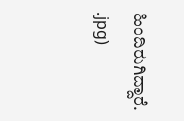ಹಿಂದಿರುಗಿದ್ದಾರೆ.
.jpg)